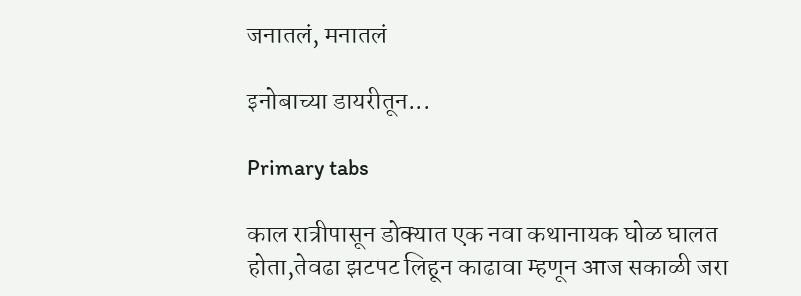जनातलं, मनातलं

इनोबाच्या डायरीतून...

Primary tabs

काल रात्रीपासून डोक्यात एक नवा कथानायक घोळ घालत होता,तेवढा झटपट लिहून काढावा म्हणून आज सकाळी जरा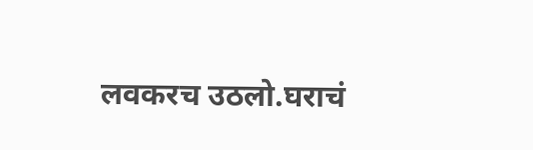लवकरच उठलो.घराचं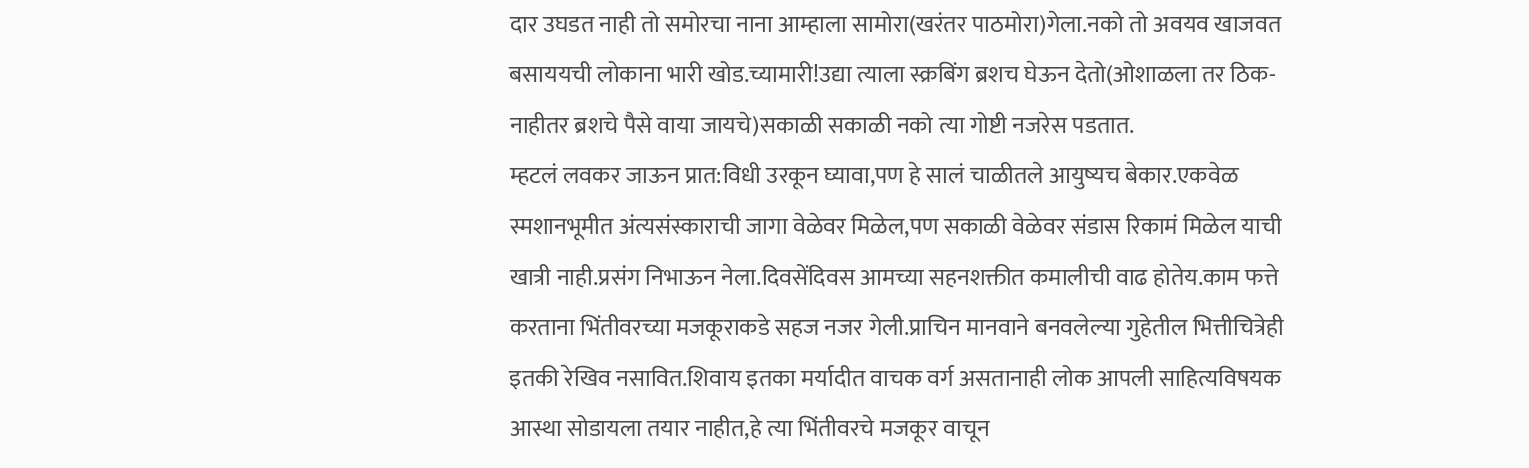दार उघडत नाही तो समोरचा नाना आम्हाला सामोरा(खरंतर पाठमोरा)गेला.नको तो अवयव खाजवत बसाययची लोकाना भारी खोड.च्यामारी!उद्या त्याला स्क्रबिंग ब्रशच घेऊन देतो(ओशाळला तर ठिक-नाहीतर ब्रशचे पैसे वाया जायचे)सकाळी सकाळी नको त्या गोष्टी नजरेस पडतात.
म्हटलं लवकर जाऊन प्रात:विधी उरकून घ्यावा,पण हे सालं चाळीतले आयुष्यच बेकार.एकवेळ स्मशानभूमीत अंत्यसंस्काराची जागा वेळेवर मिळेल,पण सकाळी वेळेवर संडास रिकामं मिळेल याची खात्री नाही.प्रसंग निभाऊन नेला.दिवसेंदिवस आमच्या सहनशक्तीत कमालीची वाढ होतेय.काम फत्ते करताना भिंतीवरच्या मजकूराकडे सहज नजर गेली.प्राचिन मानवाने बनवलेल्या गुहेतील भित्तीचित्रेही इतकी रेखिव नसावित.शिवाय इतका मर्यादीत वाचक वर्ग असतानाही लोक आपली साहित्यविषयक आस्था सोडायला तयार नाहीत,हे त्या भिंतीवरचे मजकूर वाचून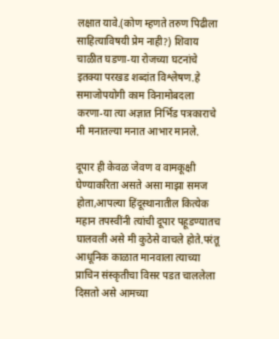लक्षात यावे.(कोण म्हणते तरुण पिढीला साहित्याविषयी प्रेम नाही?) शिवाय चाळीत घडणा-या रोजच्या घटनांचे इतक्या परखड शब्दांत विश्लेषण.हे समाजोपयोगी काम विनामोबदला करणा-या त्या अज्ञात निर्भिड पत्रकाराचे मी मनातल्या मनात आभार मानले.

दूपार ही केवळ जेवण व वामकूक्षी घेण्याकरिता असते असा माझा समज होता,आपल्या हिंदूस्थानातील कित्येक महान तपस्वींनी त्यांची दूपार पहूडण्यातच घालवली असे मी कुठेसे वाचले होते.परंतू आधूनिक काळात मानवाला त्याच्या प्राचिन संस्कृतीचा विसर पडत चाललेला दिसतो असे आमच्या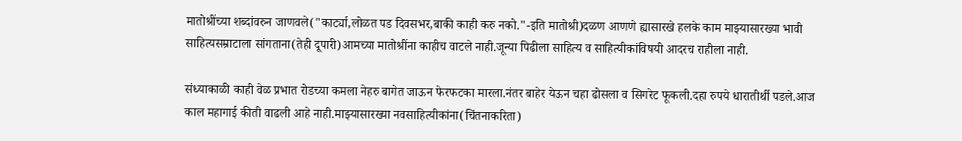मातोश्रींच्या शब्दांवरुन जाणवले("कार्ट्या,लोळत पड दिवसभर,बाकी काही करु नको."-इति मातोश्री)दळण आणणे ह्यासारखे हलके काम माझ्यासारख्या भावी साहित्यसम्राटाला सांगताना(तेही दूपारी)आमच्या मातोश्रींना काहीच वाटले नाही.जून्या पिढीला साहित्य व साहित्यीकांविषयी आदरच राहीला नाही.

संध्याकाळी काही वेळ प्रभात रोडच्या कमला नेहरु बागेत जाऊन फेरफटका मारला.नंतर बाहेर येऊन चहा ढोसला व सिगरेट फूकली.दहा रुपये धारातीर्थी पडले.आज काल महागाई कीती वाढली आहे नाही.माझ्यासारख्या नवसाहित्यीकांना(चिंतनाकरिता)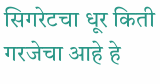सिगरेटचा धूर किती गरजेचा आहे हे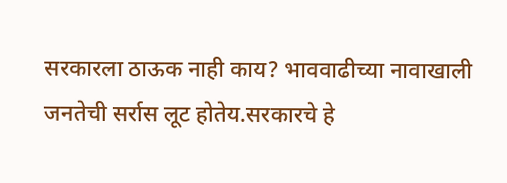सरकारला ठाऊक नाही काय? भाववाढीच्या नावाखाली जनतेची सर्रास लूट होतेय.सरकारचे हे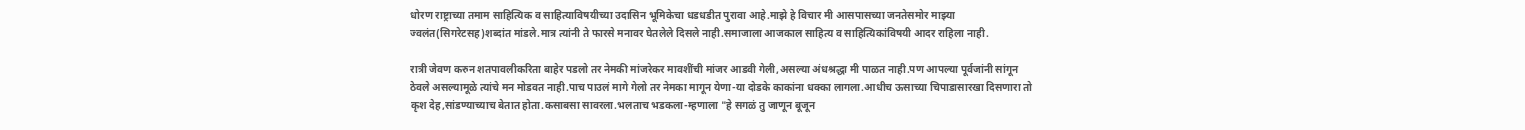धोरण राष्ट्राच्या तमाम साहित्यिक व साहित्याविषयीच्या उदासिन भूमिकेचा धडधडीत पुरावा आहे.माझे हे विचार मी आसपासच्या जनतेसमोर माझ्या ज्वलंत(सिगरेटसह)शब्दांत मांडले.मात्र त्यांनी ते फारसे मनावर घेतलेले दिसले नाही.समाजाला आजकाल साहित्य व साहित्यिकांविषयी आदर राहिला नाही.

रात्री जेवण करुन शतपावलीकरिता बाहेर पडलो तर नेमकी मांजरेकर मावशींची मांजर आडवी गेली,असल्या अंधश्रद्धा मी पाळत नाही.पण आपल्या पूर्वजांनी सांगून ठेवले असल्यामूळे त्यांचे मन मोडवत नाही.पाच पाउलं मागे गेलो तर नेमका मागून येणा-या दोडके काकांना धक्का लागला.आधीच ऊसाच्या चिपाडासारखा दिसणारा तो कृश देह,सांडण्याच्याच बेतात होता.कसाबसा सावरला.भलताच भडकला-म्हणाला "हे सगळं तु जाणून बूजून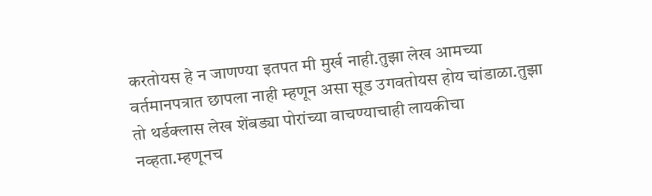करतोयस हे न जाणण्या इतपत मी मुर्ख नाही.तुझा लेख आमच्या वर्तमानपत्रात छापला नाही म्हणून असा सूड उगवतोयस होय चांडाळा.तुझा तो थर्डक्लास लेख शेंबड्या पोरांच्या वाचण्याचाही लायकीचा नव्हता.म्हणूनच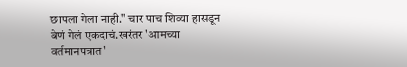छापला गेला नाही." चार पाच शिव्या हासडून बेणं गेलं एकदाचं.खरंतर 'आमच्या वर्तमानपत्रात'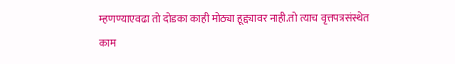म्हणण्याएवढा तो दोडका काही मोठ्या हूद्द्यावर नाही.तो त्याच वृत्तपत्रसंस्थेत काम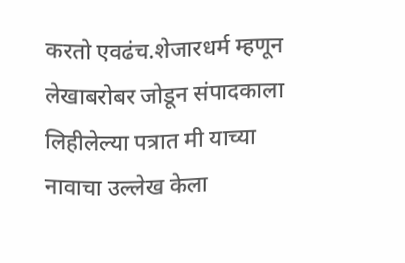करतो एवढंच.शेजारधर्म म्हणून लेखाबरोबर जोडून संपादकाला लिहीलेल्या पत्रात मी याच्या नावाचा उल्लेख केला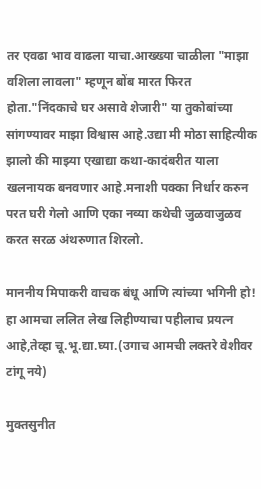तर एवढा भाव वाढला याचा.आख्ख्या चाळीला "माझा वशिला लावला" म्हणून बोंब मारत फिरत होता."निंदकाचे घर असावे शेजारी" या तुकोबांच्या सांगण्यावर माझा विश्वास आहे.उद्या मी मोठा साहित्यीक झालो की माझ्या एखाद्या कथा-कादंबरीत याला खलनायक बनवणार आहे.मनाशी पक्का निर्धार करुन परत घरी गेलो आणि एका नव्या कथेची जुळवाजुळव करत सरळ अंथरुणात शिरलो.

माननीय मिपाकरी वाचक बंधू आणि त्यांच्या भगिनी हो!
हा आमचा ललित लेख लिहीण्याचा पहीलाच प्रयत्न आहे,तेव्हा चू.भू.द्या.घ्या.(उगाच आमची लक्तरे वेशीवर टांगू नये)

मुक्तसुनीत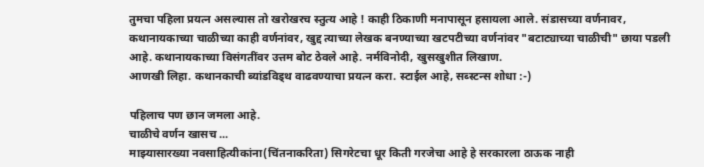तुमचा पहिला प्रयत्न असल्यास तो खरोखरच स्तुत्य आहे ! काही ठिकाणी मनापासून हसायला आले. संडासच्या वर्णनावर, कथानायकाच्या चाळीच्या काही वर्णनांवर, खुद्द त्याच्या लेखक बनण्याच्या खटपटीच्या वर्णनांवर "बटाट्याच्या चाळीची" छाया पडली आहे. कथानायकाच्या विसंगतींवर उत्तम बोट ठेवले आहे. नर्मविनोदी, खुसखुशीत लिखाण.
आणखी लिहा. कथानकाची ब्यांडविड्थ वाढवण्याचा प्रयत्न करा. स्टाईल आहे, सब्स्टन्स शोधा :-)

पहिलाच पण छान जमला आहे.
चाळीचे वर्णन खासच ...
माझ्यासारख्या नवसाहित्यीकांना(चिंतनाकरिता) सिगरेटचा धूर किती गरजेचा आहे हे सरकारला ठाऊक नाही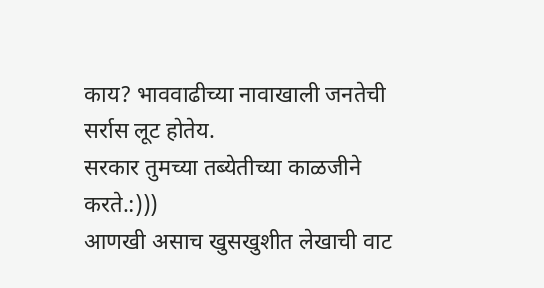काय? भाववाढीच्या नावाखाली जनतेची सर्रास लूट होतेय.
सरकार तुमच्या तब्येतीच्या काळजीने करते.:)))
आणखी असाच खुसखुशीत लेखाची वाट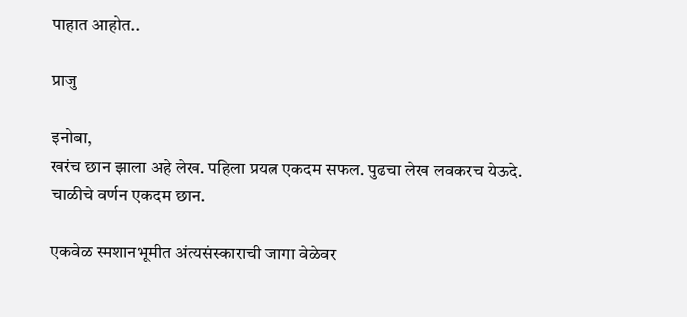पाहात आहोत..

प्राजु

इनोबा,
खरंच छान झाला अहे लेख. पहिला प्रयत्न एकदम सफल. पुढचा लेख लवकरच येऊदे.
चाळीचे वर्णन एकदम छान.

एकवेळ स्मशानभूमीत अंत्यसंस्काराची जागा वेळेवर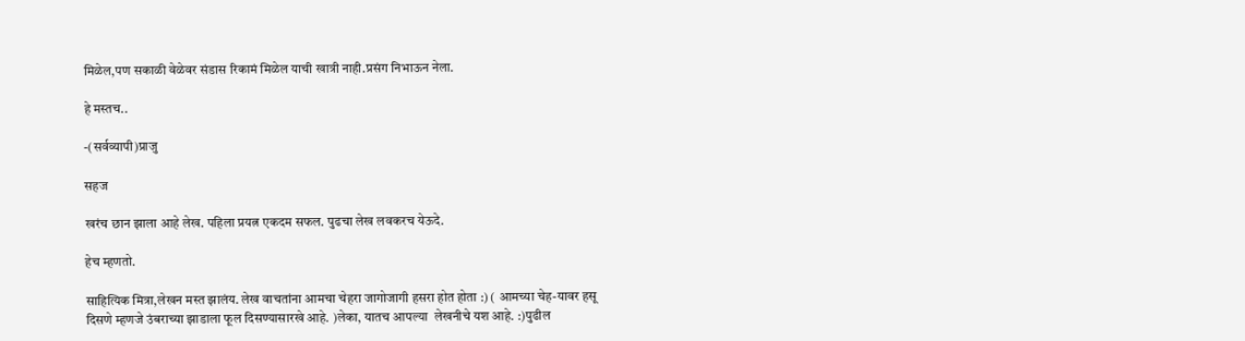मिळेल,पण सकाळी वेळेवर संडास रिकामं मिळेल याची खात्री नाही.प्रसंग निभाऊन नेला.

हे मस्तच..

-(सर्वव्यापी)प्राजु

सहज

खरंच छान झाला आहे लेख. पहिला प्रयत्न एकदम सफल. पुढचा लेख लवकरच येऊदे.

हेच म्हणतो.

साहित्यिक मित्रा,लेखन मस्त झालंय. लेख वाचतांना आमचा चेहरा जागोजागी हसरा होत होता :) ( आमच्या चेह-यावर हसू दिसणे म्हणजे उंबराच्या झाडाला फूल दिसण्यासारखे आहे. )लेका, यातच आपल्या  लेखनीचे यश आहे. :)पुढील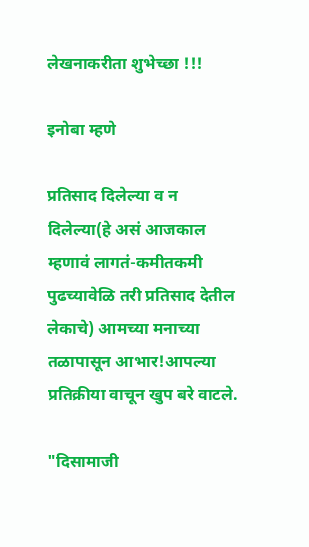लेखनाकरीता शुभेच्छा !!!

इनोबा म्हणे

प्रतिसाद दिलेल्या व न दिलेल्या(हे असं आजकाल म्हणावं लागतं-कमीतकमी पुढच्यावेळि तरी प्रतिसाद देतील लेकाचे) आमच्या मनाच्या तळापासून आभार!आपल्या प्रतिक्रीया वाचून खुप बरे वाटले.

"दिसामाजी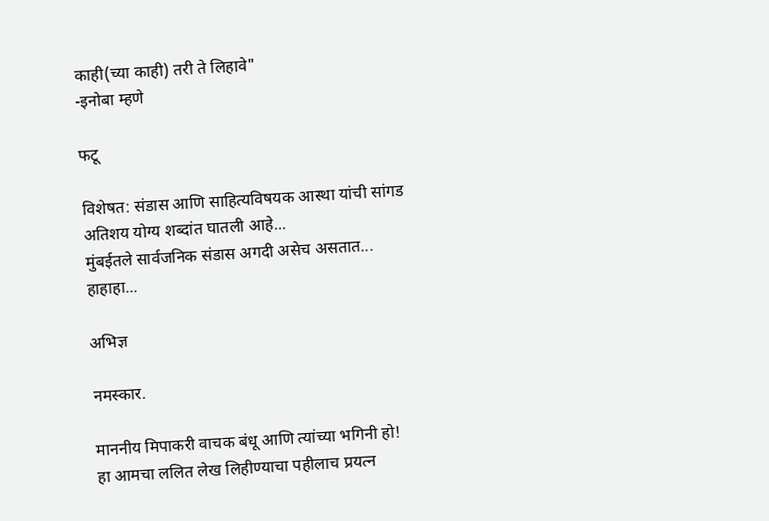काही(च्या काही) तरी ते लिहावे"
-इनोबा म्हणे

फटू

विशेषत: संडास आणि साहित्यविषयक आस्था यांची सांगड अतिशय योग्य शब्दांत घातली आहे...
मुंबईतले सार्वजनिक संडास अगदी असेच असतात... हाहाहा...

अभिज्ञ

नमस्कार.

माननीय मिपाकरी वाचक बंधू आणि त्यांच्या भगिनी हो!
हा आमचा ललित लेख लिहीण्याचा पहीलाच प्रयत्न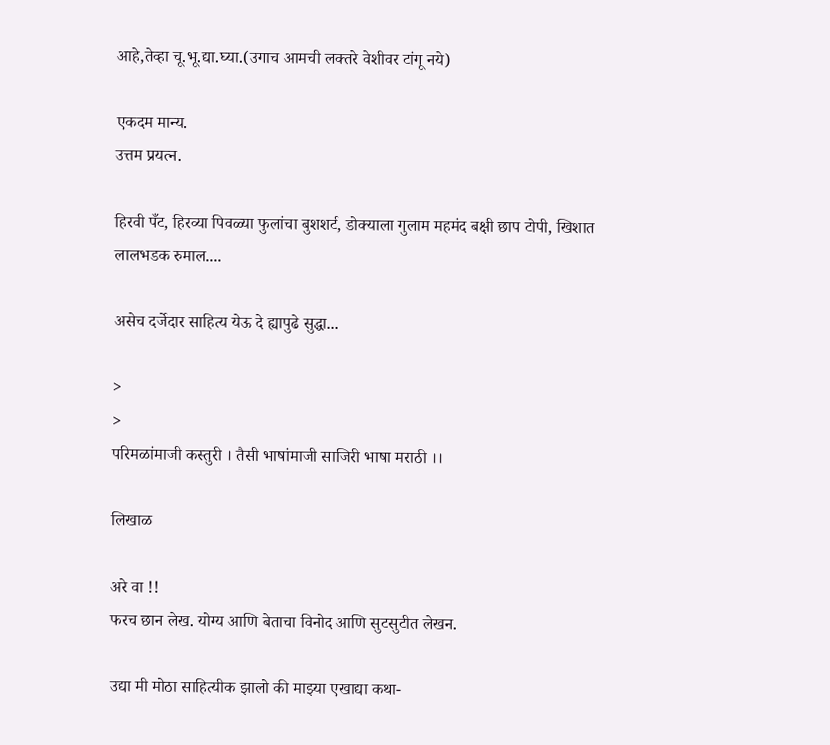आहे,तेव्हा चू.भू.द्या.घ्या.(उगाच आमची लक्तरे वेशीवर टांगू नये)

एकदम मान्य.
उत्तम प्रयत्न.

हिरवी पँट, हिरव्या पिवळ्या फुलांचा बुशशर्ट, डोक्याला गुलाम महमंद बक्षी छाप टोपी, खिशात लालभडक रुमाल....

असेच दर्जेदार साहित्य येऊ दे ह्यापुढे सुद्धा...

>
>
परिमळांमाजी कस्तुरी । तैसी भाषांमाजी साजिरी भाषा मराठी ।।

लिखाळ

अरे वा !!
फरच छान लेख. योग्य आणि बेताचा विनोद आणि सुटसुटीत लेखन.

उद्या मी मोठा साहित्यीक झालो की माझ्या एखाद्या कथा-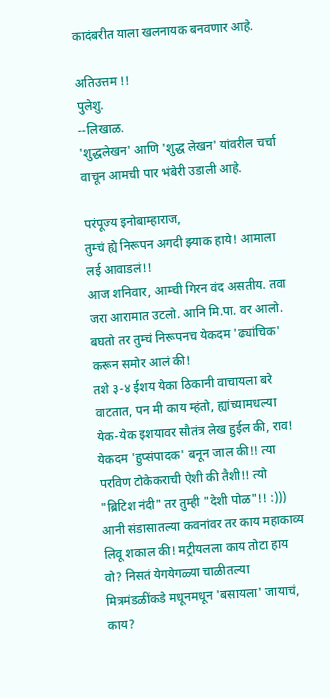कादंबरीत याला खलनायक बनवणार आहे.

अतिउत्तम !!
पुलेशु.
--लिखाळ.
'शुद्धलेखन' आणि 'शुद्ध लेखन' यांवरील चर्चा वाचून आमची पार भंबेरी उडाली आहे.

परंपूज्य इनोबाम्हाराज,
तुम्चं ह्ये निरूपन अगदी झ्याक हाये! आमाला लई आवाडलं!!
आज शनिवार, आम्ची गिरन वंद असतीय. तवा जरा आरामात उटलो. आनि मि.पा. वर आलो. बघतो तर तुम्चं निरूपनच येकदम 'ढ्यांचिक' करून समोर आलं की!
तशे ३-४ ईशय येका ठिकानी वाचायला बरे वाटतात, पन मी काय म्हंतो, ह्यांच्यामधल्या येक-येक इशयावर सौतंत्र लेख हुईल की, राव! येकदम 'हुप्संपादक' बनून जाल की!! त्या परविण टोकेकराची ऐशी की तैशी!! त्यो "ब्रिटिश नंदी" तर तुम्ही "देशी पोळ"!! :)))
आनी संडासातल्या कवनांवर तर काय महाकाव्य लिवू शकाल की! मट्रीयलला काय तोटा हाय वो? निसतं येगयेगळ्या चाळीतल्या मित्रमंडळींकडे मधूनमधून 'बसायला' जायाचं, काय?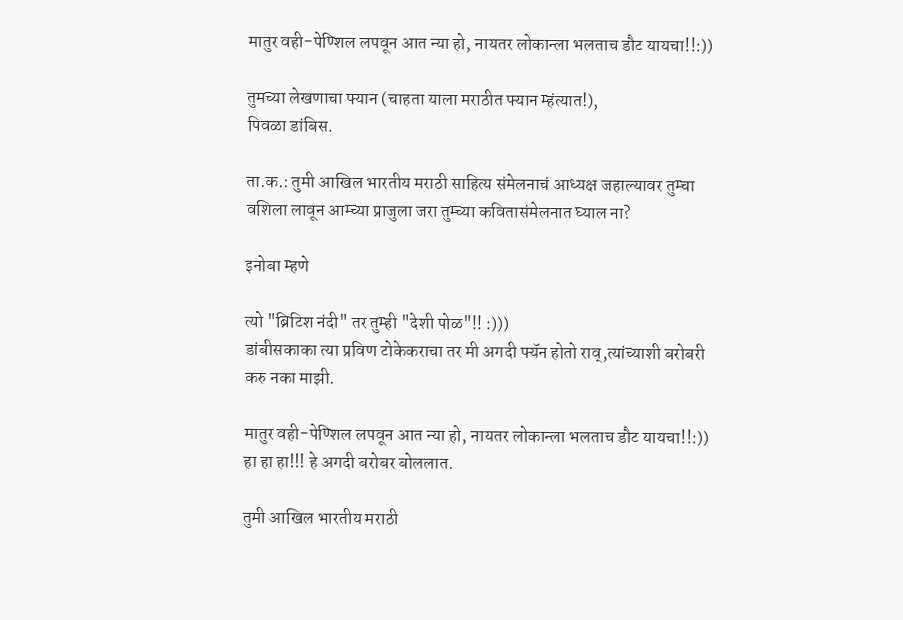मातुर वही-पेण्शिल लपवून आत न्या हो, नायतर लोकान्ला भलताच डौट यायचा!!:))

तुमच्या लेखणाचा फ्यान (चाहता याला मराठीत फ्यान म्हंत्यात!),
पिवळा डांबिस.

ता.क.: तुमी आखिल भारतीय मराठी साहित्य संमेलनाचं आध्यक्ष जहाल्यावर तुम्चा वशिला लावून आम्च्या प्राजुला जरा तुम्च्या कवितासंमेलनात घ्याल ना?

इनोबा म्हणे

त्यो "ब्रिटिश नंदी" तर तुम्ही "देशी पोळ"!! :)))
डांबीसकाका त्या प्रविण टोकेकराचा तर मी अगदी फ्यॅन होतो राव्,त्यांच्याशी बरोबरी करु नका माझी.

मातुर वही-पेण्शिल लपवून आत न्या हो, नायतर लोकान्ला भलताच डौट यायचा!!:))
हा हा हा!!! हे अगदी बरोबर बोललात.

तुमी आखिल भारतीय मराठी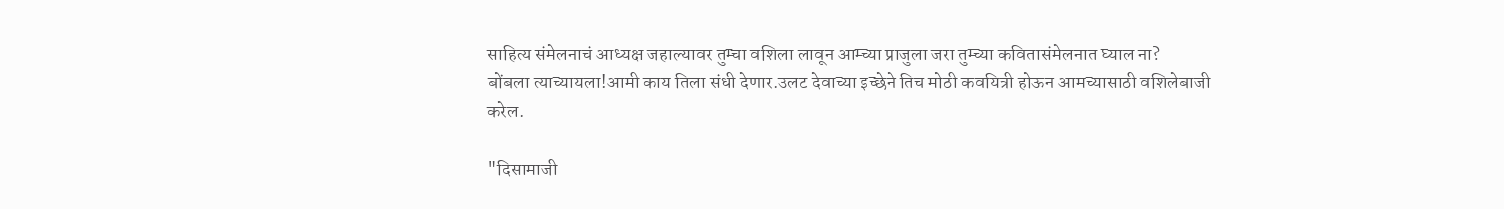साहित्य संमेलनाचं आध्यक्ष जहाल्यावर तुम्चा वशिला लावून आम्च्या प्राजुला जरा तुम्च्या कवितासंमेलनात घ्याल ना?
बोंबला त्याच्यायला!आमी काय तिला संधी देणार.उलट देवाच्या इच्छेने तिच मोठी कवयित्री होऊन आमच्यासाठी वशिलेबाजी करेल.

"दिसामाजी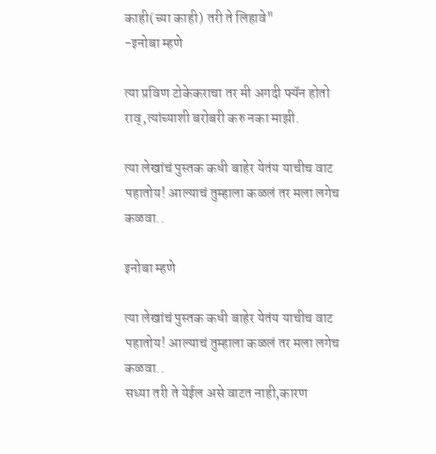काही(च्या काही) तरी ते लिहावे"
-इनोबा म्हणे

त्या प्रविण टोकेकराचा तर मी अगदी फ्यॅन होतो राव्,त्यांच्याशी बरोबरी करु नका माझी.

त्या लेखांचं पुस्तक कधी बाहेर येतंय याचीच वाट पहातोय! आल्याचं तुम्हाला कळलं तर मला लगेच कळवा..

इनोबा म्हणे

त्या लेखांचं पुस्तक कधी बाहेर येतंय याचीच वाट पहातोय! आल्याचं तुम्हाला कळलं तर मला लगेच कळवा..
सध्या तरी ते येईल असे वाटत नाही,कारण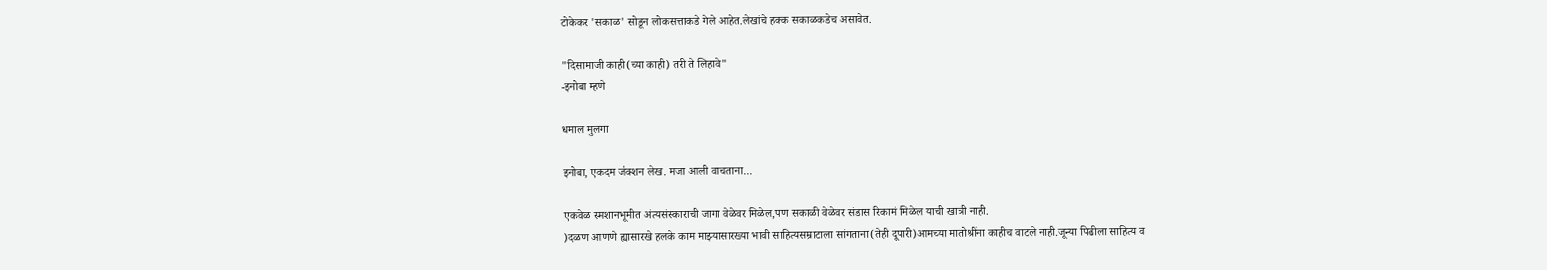टोकेकर 'सकाळ' सोडून लोकसत्ताकडे गेले आहेत.लेखांचे हक्क सकाळकडेच असावेत.

"दिसामाजी काही(च्या काही) तरी ते लिहावे"
-इनोबा म्हणे

धमाल मुलगा

इनोबा, एकदम ज॑क्शन लेख. मजा आली वाचताना...

एकवेळ स्मशानभूमीत अंत्यसंस्काराची जागा वेळेवर मिळेल,पण सकाळी वेळेवर संडास रिकामं मिळेल याची खात्री नाही.
)दळण आणणे ह्यासारखे हलके काम माझ्यासारख्या भावी साहित्यसम्राटाला सांगताना(तेही दूपारी)आमच्या मातोश्रींना काहीच वाटले नाही.जून्या पिढीला साहित्य व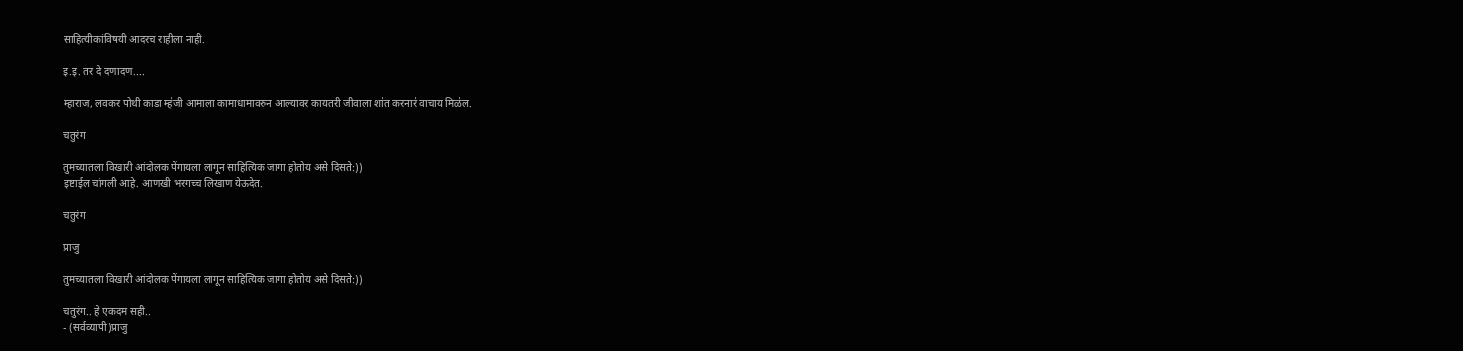साहित्यीकांविषयी आदरच राहीला नाही.

इ.इ. तर दे दणादण....

म्हाराज, लवकर पोथी काडा म्ह॑जी आमाला कामाधामावरुन आल्यावर कायतरी जीवाला शा॑त करनार॑ वाचाय मिळ॑ल.

चतुरंग

तुमच्यातला विखारी आंदोलक पेंगायला लागून साहित्यिक जागा होतोय असे दिसते:))
इष्टाईल चांगली आहे. आणखी भरगच्च लिखाण येऊदेत.

चतुरंग

प्राजु

तुमच्यातला विखारी आंदोलक पेंगायला लागून साहित्यिक जागा होतोय असे दिसते:))

चतुरंग.. हे एकदम सही..
- (सर्वव्यापी)प्राजु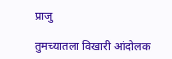प्राजु

तुमच्यातला विखारी आंदोलक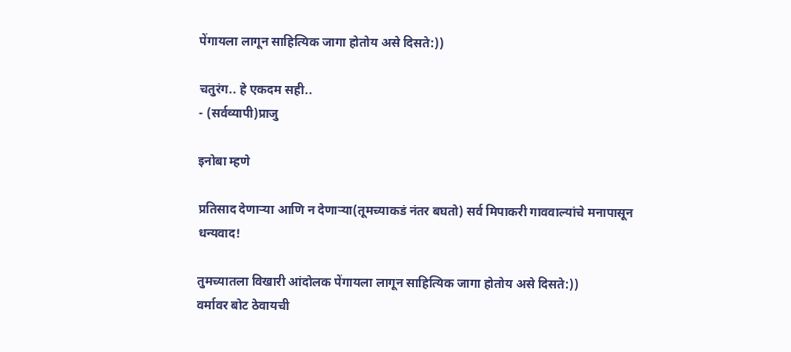पेंगायला लागून साहित्यिक जागा होतोय असे दिसते:))

चतुरंग.. हे एकदम सही..
- (सर्वव्यापी)प्राजु

इनोबा म्हणे

प्रतिसाद देणार्‍या आणि न देणार्‍या(तूमच्याकडं नंतर बघतो) सर्व मिपाकरी गाववाल्यांचे मनापासून धन्यवाद!

तुमच्यातला विखारी आंदोलक पेंगायला लागून साहित्यिक जागा होतोय असे दिसते:))
वर्मावर बोट ठेवायची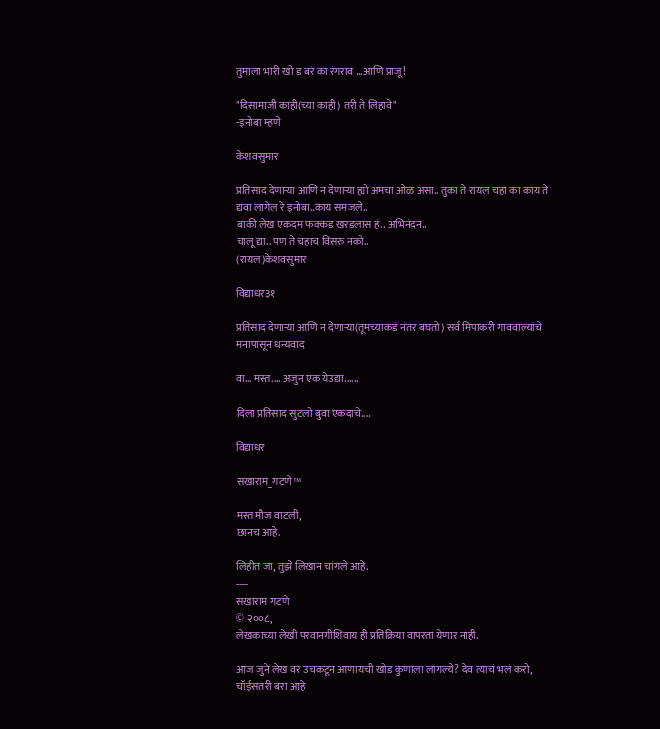तुमाला भारी खो ड बरं का रंगराव ...आणि प्राजू!

"दिसामाजी काही(च्या काही) तरी ते लिहावे"
-इनोबा म्हणे

केशवसुमार

प्रतिसाद देणार्‍या आणि न देणार्‍या ह्यो अमचा ओळ असा.. तुका ते रायल चहा का काय ते द्यवा लागेल रे इनोबा..काय समजले..
बाकी लेख एकदम फक्कड खरडलास हं.. अभिनंदन..
चालू द्या.. पण ते चहाच विसरु नको..
(रायल)केशवसुमार

विद्याधर३१

प्रतिसाद देणार्‍या आणि न देणार्‍या(तूमच्याकडं नंतर बघतो) सर्व मिपाकरी गाववाल्यांचे मनापासून धन्यवाद

वा... मस्त.... अजुन एक येउद्या......

दिला प्रतिसाद सुटलो बुवा एकदाचे....

विद्याधर

सखाराम_गटणे™

मस्त मौज वाटली,
छानच आहे.

लिहीत जा, तुझे लिखान चांगले आहे.
----
सखाराम गटणे
© २००८,
लेखकाच्या लेखी परवानगीशिवाय ही प्रतिक्रिया वापरता येणार नाही.

आज जुने लेख वर उचकटून आणायची खोड कुणाला लागल्ये? देव त्याचं भलं करो, चॉईसतरी बरा आहे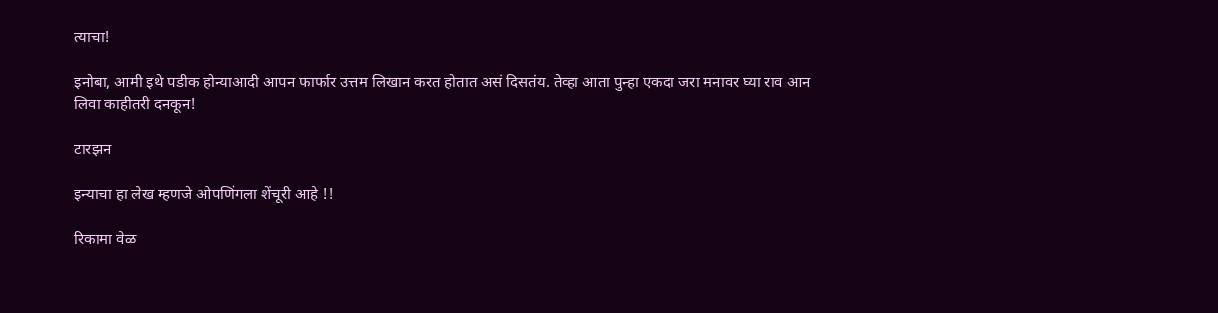त्याचा!

इनोबा, आमी इथे पडीक होन्याआदी आपन फार्फार उत्तम लिखान करत होतात असं दिसतंय. तेव्हा आता पुन्हा एकदा जरा मनावर घ्या राव आन लिवा काहीतरी दनकून!

टारझन

इन्याचा हा लेख म्हणजे ओपणिंगला शेंचूरी आहे !!

रिकामा वेळ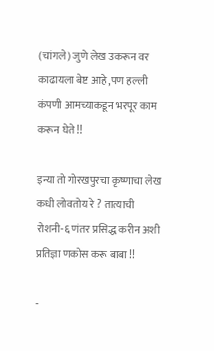(चांगले) जुणे लेख उकरून वर काढायला बेष्ट आहे ,पण हल्ली कंपणी आमच्याकडून भरपूर काम करून घेते !!

इन्या तो गोरखपुरचा कृष्णाचा लेख कधी लोवतोय रे ? तात्याची रोशनी-६ णंतर प्रसिद्ध करीन अशी प्रतिज्ञा णकोस करू बाबा !!

-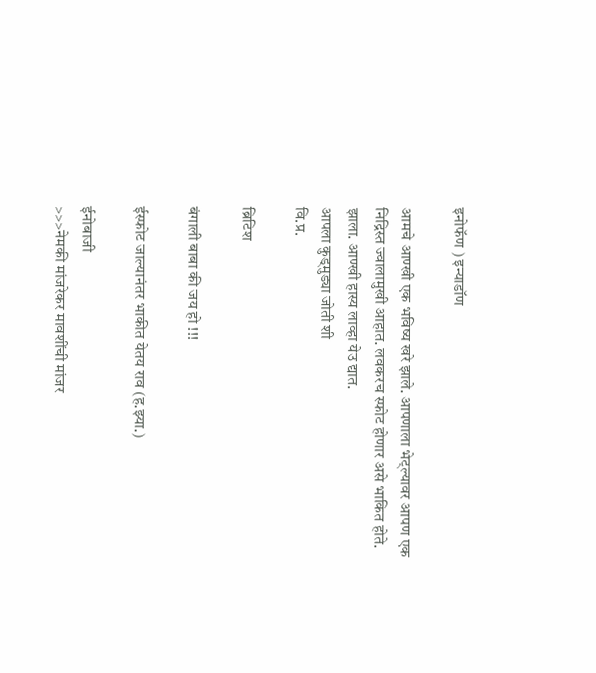इनोफॅण ) इन्याडॉण

आमचे आण्खी एक भविष्य खरे झाले. आपणाला भेट्ल्यावर आपण एक निद्रिस्त ज्वालामुखी आहात. लवकरच स्फोट होणार असे भाकित होते. झाला. आण्खी हास्य लाव्हा येउ द्यात.
आपला कुड्मुड्या जोती शी
वि.प्र.

ब्रिटिश

बंगाली बाबा की जय हो !!!

ईस्फोट जाल्यानंतर भाकीत येतय राव (ह.झ्या.)

ईनोबाजी
>>>नेमकी मांजरेकर मावशींची मांजर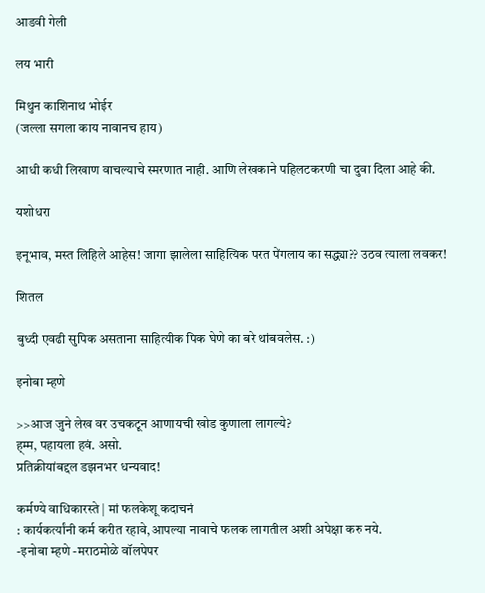आडवी गेली

लय भारी

मिथुन काशिनाथ भोईर
(जल्ला सगला काय नावानच हाय)

आधी कधी लिखाण वाचल्याचे स्मरणात नाही. आणि लेखकाने पहिलटकरणी चा दुवा दिला आहे की.

यशोधरा

इनूभाव, मस्त लिहिले आहेस! जागा झालेला साहित्यिक परत पेंगलाय का सद्ध्या?? उठव त्याला लवकर!

शितल

बुध्दी एवढी सुपिक असताना साहित्यीक पिक घेणे का बरे थांबवलेस. :)

इनोबा म्हणे

>>आज जुने लेख वर उचकटून आणायची खोड कुणाला लागल्ये?
ह्म्म, पहायला हवं. असो.
प्रतिक्रीयांबद्दल डझनभर धन्यवाद!

कर्मण्ये वाधिकारस्ते | मां फलकेशू कदाचनं
: कार्यकर्त्यांनी कर्म करीत रहावे,आपल्या नावाचे फलक लागतील अशी अपेक्षा करु नये.
-इनोबा म्हणे -मराठमोळे वॉलपेपर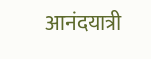आनंदयात्री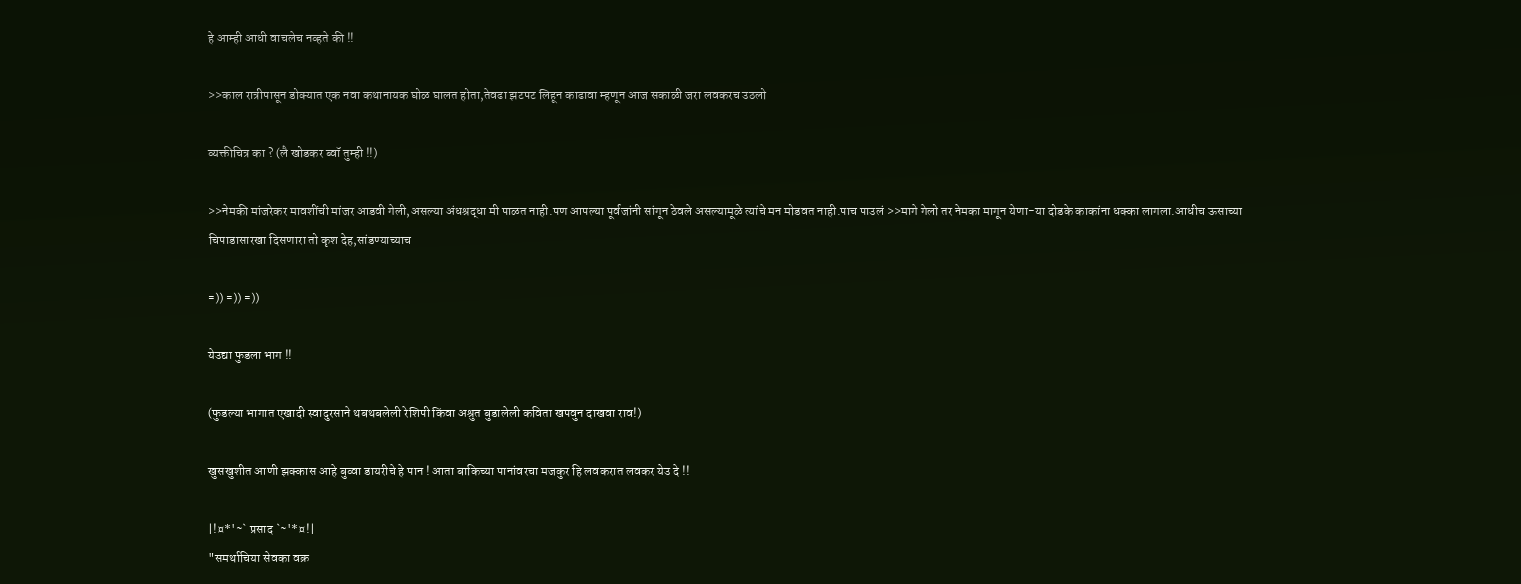हे आम्ही आधी वाचलेच नव्हते की !!

>>काल रात्रीपासून डोक्यात एक नवा कथानायक घोळ घालत होता,तेवढा झटपट लिहून काढावा म्हणून आज सकाळी जरा लवकरच उठलो

व्यक्तीचित्र का ? (लै खोडकर ब्वॉ तुम्ही !!)

>>नेमकी मांजरेकर मावशींची मांजर आडवी गेली,असल्या अंधश्रद्धा मी पाळत नाही.पण आपल्या पूर्वजांनी सांगून ठेवले असल्यामूळे त्यांचे मन मोडवत नाही.पाच पाउलं >>मागे गेलो तर नेमका मागून येणा-या दोडके काकांना धक्का लागला.आधीच ऊसाच्या चिपाडासारखा दिसणारा तो कृश देह,सांडण्याच्याच

=)) =)) =))

येउद्या फुडला भाग !!

(फुडल्या भागात एखादी स्वादुरसाने थबथबलेली रेशिपी किंवा अश्रुत बुडालेली कविता खपवुन दाखवा राव!)

खुसखुशीत आणी झक्कास आहे बुव्वा डायरीचे हे पान ! आता बाकिच्या पानांवरचा मजकुर हि लवकरात लवकर येउ दे !!

|!¤*'~` प्रसाद `~'*¤!|
"समर्थाचिया सेवका वक्र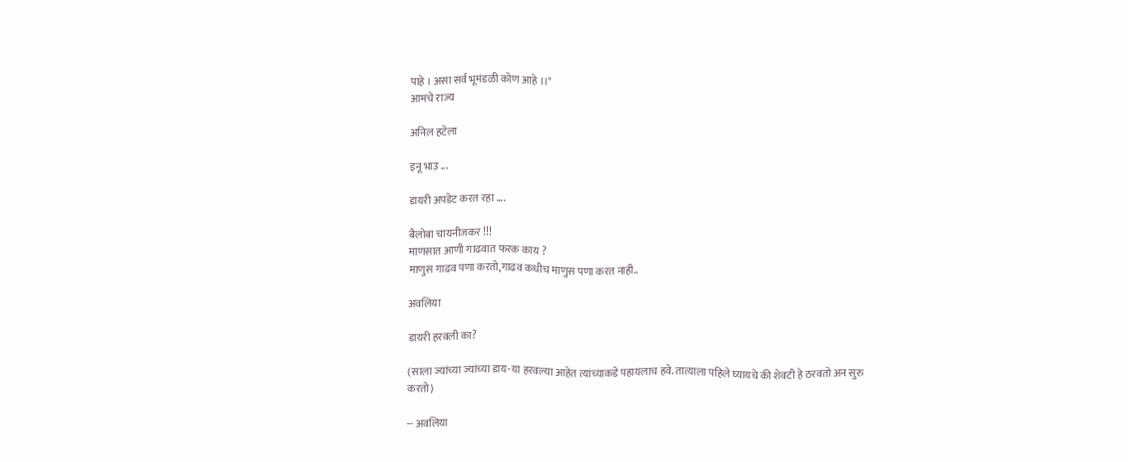पाहे । असा सर्व भूमंडळी कोण आहे ।।"
आमचे राज्य

अनिल हटेला

इनू भाउ ...

डायरी अपडेट करत रहा ....

बैलोबा चायनीजकर !!!
माणसात आणी गाढवात फरक काय ?
माणुस गाढव पणा करतो,गाढव कधीच माणुस पणा करत नाही..

अवलिया

डायरी हरवली का?

(साला ज्यांच्या ज्यांच्या डाय-या हरवल्या आहेत त्यांच्याकडे पहायलाच हवे. तात्याला पहिले घ्यायचे की शेवटी हे ठरवतो अन सुरु करतो)

-- अवलिया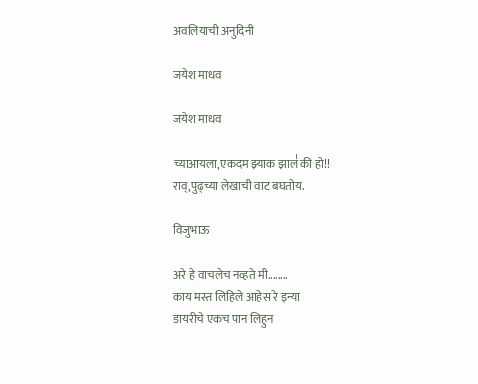अवलियाची अनुदिनी

जयेश माधव

जयेश माधव

च्याआयला,एकदम झ्याक झाल॑ की हो!!
राव्,पुढ्च्या लेखाची वाट बघतोय.

विजुभाऊ

अरे हे वाचलेच नव्हते मी........
काय मस्त लिहिले आहेस रे इन्या
डायरीचे एकच पान लिहुन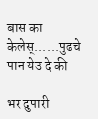बास का केलेस्......पुढचे पान येउ दे की

भर दुपारी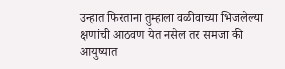उन्हात फिरताना तुम्हाला वळीवाच्या भिजलेल्या क्षणांची आठवण येत नसेल तर समजा की आयुष्यात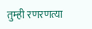तुम्ही रणरणत्या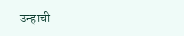उन्हाची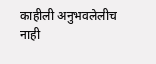काहीली अनुभवलेलीच नाही